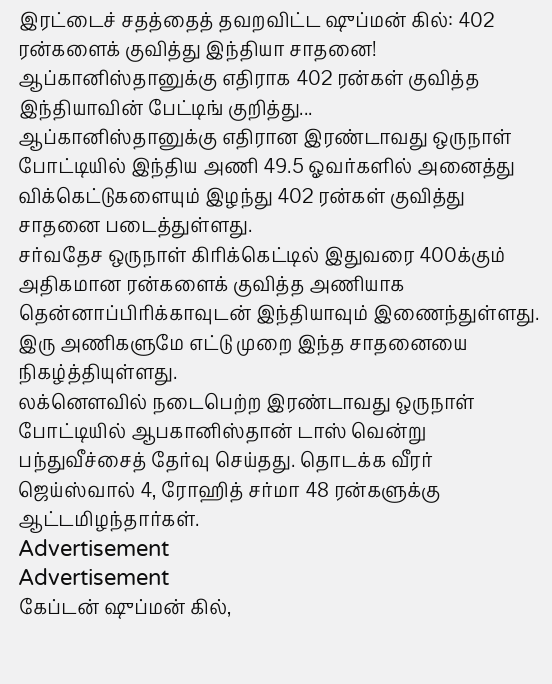இரட்டைச் சதத்தைத் தவறவிட்ட ஷுப்மன் கில்: 402 ரன்களைக் குவித்து இந்தியா சாதனை!
ஆப்கானிஸ்தானுக்கு எதிராக 402 ரன்கள் குவித்த இந்தியாவின் பேட்டிங் குறித்து...
ஆப்கானிஸ்தானுக்கு எதிரான இரண்டாவது ஒருநாள் போட்டியில் இந்திய அணி 49.5 ஓவர்களில் அனைத்து விக்கெட்டுகளையும் இழந்து 402 ரன்கள் குவித்து சாதனை படைத்துள்ளது.
சர்வதேச ஒருநாள் கிரிக்கெட்டில் இதுவரை 400க்கும் அதிகமான ரன்களைக் குவித்த அணியாக தென்னாப்பிரிக்காவுடன் இந்தியாவும் இணைந்துள்ளது. இரு அணிகளுமே எட்டு முறை இந்த சாதனையை நிகழ்த்தியுள்ளது.
லக்னௌவில் நடைபெற்ற இரண்டாவது ஒருநாள் போட்டியில் ஆபகானிஸ்தான் டாஸ் வென்று பந்துவீச்சைத் தேர்வு செய்தது. தொடக்க வீரர் ஜெய்ஸ்வால் 4, ரோஹித் சர்மா 48 ரன்களுக்கு ஆட்டமிழந்தார்கள்.
Advertisement
Advertisement
கேப்டன் ஷுப்மன் கில்,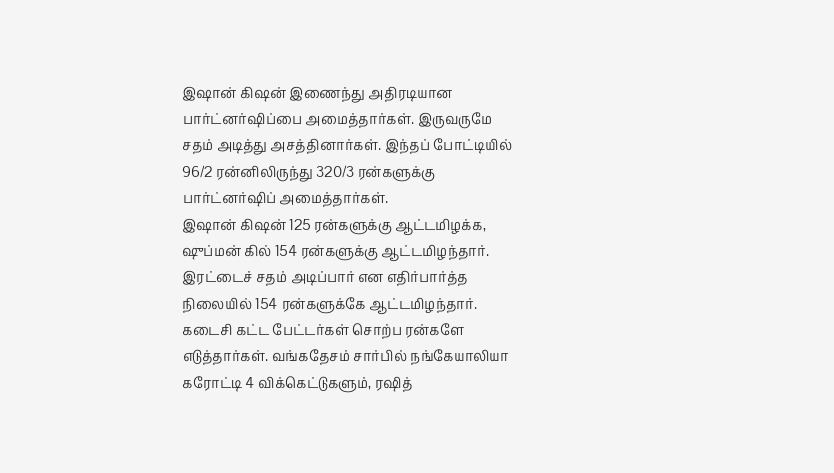இஷான் கிஷன் இணைந்து அதிரடியான பார்ட்னர்ஷிப்பை அமைத்தார்கள். இருவருமே சதம் அடித்து அசத்தினார்கள். இந்தப் போட்டியில் 96/2 ரன்னிலிருந்து 320/3 ரன்களுக்கு பார்ட்னர்ஷிப் அமைத்தார்கள்.
இஷான் கிஷன் 125 ரன்களுக்கு ஆட்டமிழக்க, ஷுப்மன் கில் 154 ரன்களுக்கு ஆட்டமிழந்தார். இரட்டைச் சதம் அடிப்பார் என எதிர்பார்த்த நிலையில் 154 ரன்களுக்கே ஆட்டமிழந்தார்.
கடைசி கட்ட பேட்டர்கள் சொற்ப ரன்களே எடுத்தார்கள். வங்கதேசம் சார்பில் நங்கேயாலியா கரோட்டி 4 விக்கெட்டுகளும், ரஷித்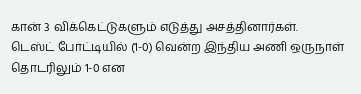கான் 3 விக்கெட்டுகளும் எடுத்து அசத்தினார்கள்.
டெஸ்ட் போட்டியில் (1-0) வென்ற இந்திய அணி ஒருநாள் தொடரிலும் 1-0 என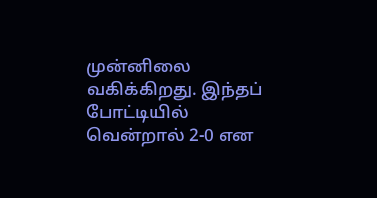முன்னிலை வகிக்கிறது. இந்தப் போட்டியில் வென்றால் 2-0 என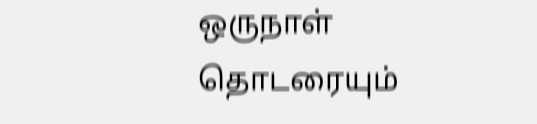ஒருநாள் தொடரையும்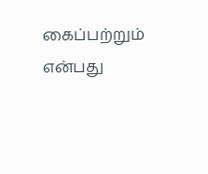கைப்பற்றும் என்பது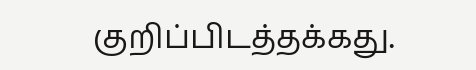குறிப்பிடத்தக்கது.